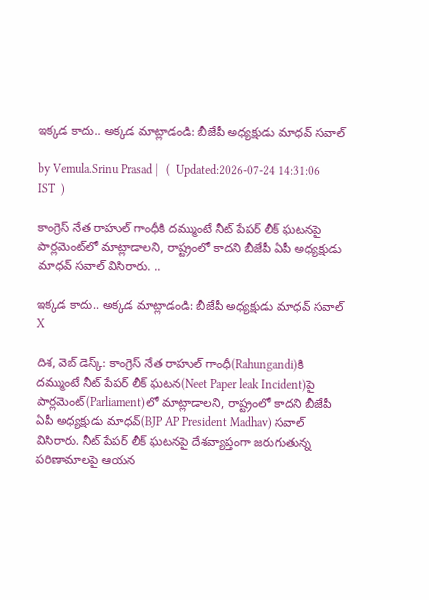ఇక్కడ కాదు.. అక్కడ మాట్లాడండి: బీజేపీ అధ్యక్షుడు మాధవ్ సవాల్

by Vemula.Srinu Prasad |   (  Updated:2026-07-24 14:31:06  IST  )

కాంగ్రెస్ నేత రాహుల్ గాంధీకి దమ్ముంటే నీట్ పేపర్ లీక్ ఘటనపై పార్లమెంట్‌లో మాట్లాడాలని, రాష్ట్రంలో కాదని బీజేపీ ఏపీ అధ్యక్షుడు మాధవ్ సవాల్ విసిరారు. ..

ఇక్కడ కాదు.. అక్కడ మాట్లాడండి: బీజేపీ అధ్యక్షుడు మాధవ్ సవాల్
X

దిశ, వెబ్ డెస్క్: కాంగ్రెస్ నేత రాహుల్ గాంధీ(Rahungandi)కి దమ్ముంటే నీట్ పేపర్ లీక్ ఘటన(Neet Paper leak Incident)పై పార్లమెంట్(Parliament)లో మాట్లాడాలని, రాష్ట్రంలో కాదని బీజేపీ ఏపీ అధ్యక్షుడు మాధవ్(BJP AP President Madhav) సవాల్ విసిరారు. నీట్ పేపర్ లీక్ ఘటనపై దేశవ్యాప్తంగా జరుగుతున్న పరిణామాలపై ఆయన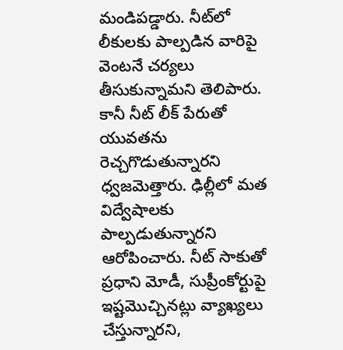మండిపడ్డారు. నీట్‌లో లీకులకు పాల్పడిన వారిపై వెంటనే చర్యలు తీసుకున్నామని తెలిపారు. కానీ నీట్ లీక్ పేరుతో యువతను రెచ్చగొడుతున్నారని ధ్వజమెత్తారు. ఢిల్లీలో మత విద్వేషాలకు పాల్పడుతున్నారని ఆరోపించారు. నీట్ సాకుతో ప్రధాని మోడీ, సుప్రీంకోర్టుపై ఇష్టమొచ్చినట్లు వ్యాఖ్యలు చేస్తున్నారని,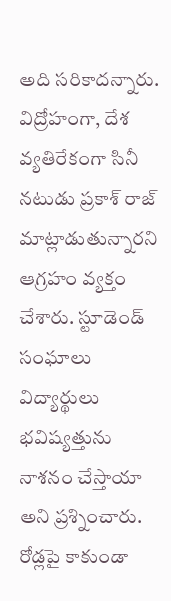అది సరికాదన్నారు. విద్రోహంగా, దేశ వ్యతిరేకంగా సినీ నటుడు ప్రకాశ్ రాజ్ మాట్లాడుతున్నారని ఆగ్రహం వ్యక్తం చేశారు. స్టూడెండ్ సంఘాలు విద్యార్థులు భవిష్యత్తును నాశనం చేస్తాయా అని ప్రశ్నించారు. రోడ్లపై కాకుండా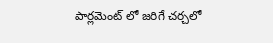పార్లమెంట్ లో జరిగే చర్చలో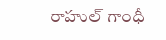రాహుల్ గాంధీ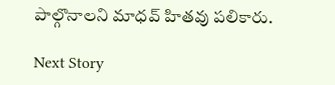పాల్గొనాలని మాధవ్ హితవు పలికారు.

Next Story